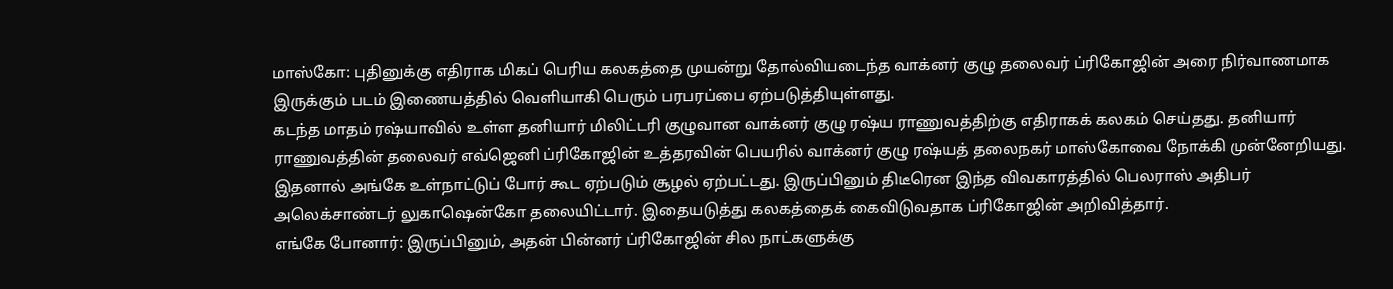மாஸ்கோ: புதினுக்கு எதிராக மிகப் பெரிய கலகத்தை முயன்று தோல்வியடைந்த வாக்னர் குழு தலைவர் ப்ரிகோஜின் அரை நிர்வாணமாக இருக்கும் படம் இணையத்தில் வெளியாகி பெரும் பரபரப்பை ஏற்படுத்தியுள்ளது.
கடந்த மாதம் ரஷ்யாவில் உள்ள தனியார் மிலிட்டரி குழுவான வாக்னர் குழு ரஷ்ய ராணுவத்திற்கு எதிராகக் கலகம் செய்தது. தனியார் ராணுவத்தின் தலைவர் எவ்ஜெனி ப்ரிகோஜின் உத்தரவின் பெயரில் வாக்னர் குழு ரஷ்யத் தலைநகர் மாஸ்கோவை நோக்கி முன்னேறியது.
இதனால் அங்கே உள்நாட்டுப் போர் கூட ஏற்படும் சூழல் ஏற்பட்டது. இருப்பினும் திடீரென இந்த விவகாரத்தில் பெலராஸ் அதிபர் அலெக்சாண்டர் லுகாஷென்கோ தலையிட்டார். இதையடுத்து கலகத்தைக் கைவிடுவதாக ப்ரிகோஜின் அறிவித்தார்.
எங்கே போனார்: இருப்பினும், அதன் பின்னர் ப்ரிகோஜின் சில நாட்களுக்கு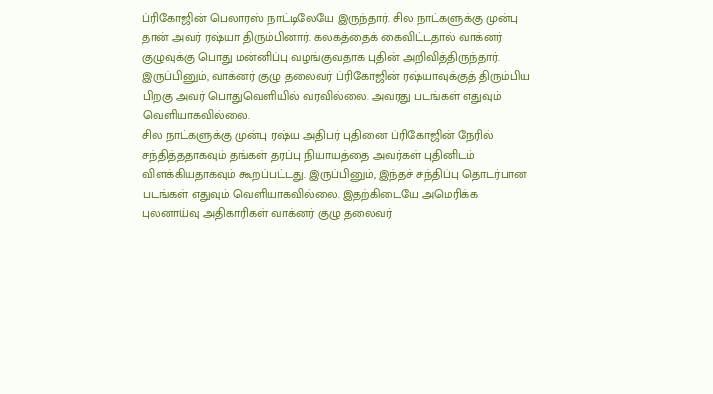ப்ரிகோஜின் பெலாரஸ் நாட்டிலேயே இருந்தார். சில நாட்களுக்கு முன்பு தான் அவர் ரஷ்யா திரும்பினார். கலகத்தைக் கைவிட்டதால் வாக்னர் குழுவுக்கு பொது மன்னிப்பு வழங்குவதாக புதின் அறிவித்திருந்தார். இருப்பினும், வாக்னர் குழு தலைவர் ப்ரிகோஜின் ரஷ்யாவுக்குத் திரும்பிய பிறகு அவர் பொதுவெளியில் வரவில்லை. அவரது படங்கள் எதுவும் வெளியாகவில்லை.
சில நாட்களுக்கு முன்பு ரஷ்ய அதிபர் புதினை ப்ரிகோஜின் நேரில் சந்தித்ததாகவும் தங்கள் தரப்பு நியாயத்தை அவர்கள் புதினிடம் விளக்கியதாகவும் கூறப்பட்டது. இருப்பினும், இந்தச் சந்திப்பு தொடர்பான படங்கள் எதுவும் வெளியாகவில்லை. இதற்கிடையே அமெரிக்க புலனாய்வு அதிகாரிகள் வாக்னர் குழு தலைவர்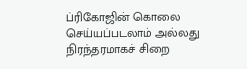ப்ரிகோஜின் கொலை செய்யப்படலாம் அல்லது நிரந்தரமாகச் சிறை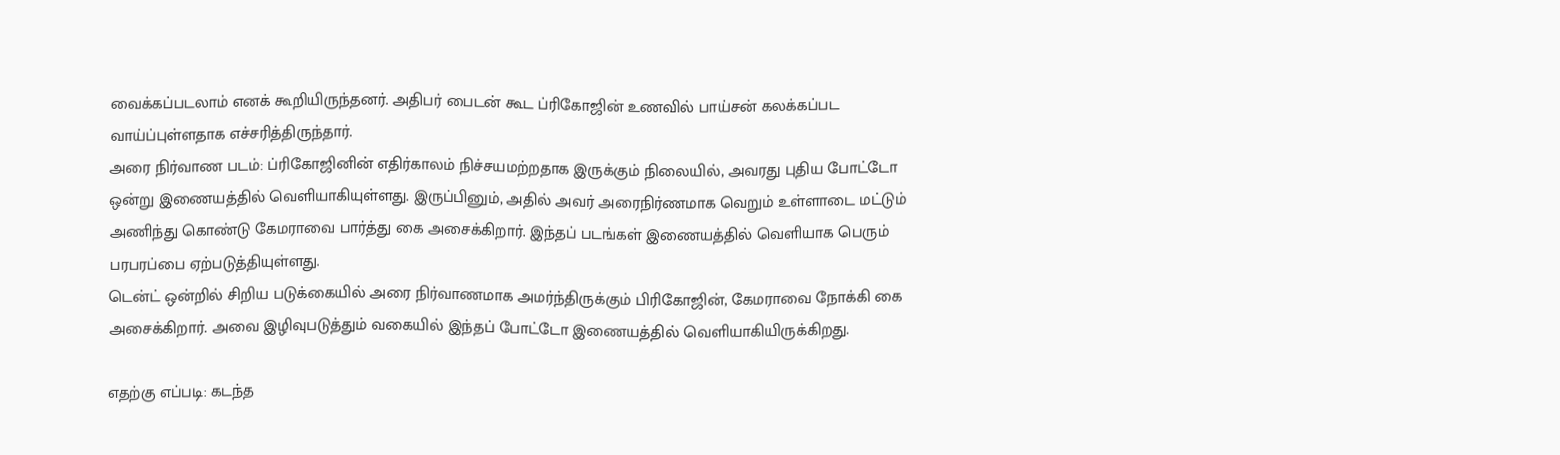வைக்கப்படலாம் எனக் கூறியிருந்தனர். அதிபர் பைடன் கூட ப்ரிகோஜின் உணவில் பாய்சன் கலக்கப்பட வாய்ப்புள்ளதாக எச்சரித்திருந்தார்.
அரை நிர்வாண படம்: ப்ரிகோஜினின் எதிர்காலம் நிச்சயமற்றதாக இருக்கும் நிலையில், அவரது புதிய போட்டோ ஒன்று இணையத்தில் வெளியாகியுள்ளது. இருப்பினும், அதில் அவர் அரைநிர்ணமாக வெறும் உள்ளாடை மட்டும் அணிந்து கொண்டு கேமராவை பார்த்து கை அசைக்கிறார். இந்தப் படங்கள் இணையத்தில் வெளியாக பெரும் பரபரப்பை ஏற்படுத்தியுள்ளது.
டென்ட் ஒன்றில் சிறிய படுக்கையில் அரை நிர்வாணமாக அமர்ந்திருக்கும் பிரிகோஜின், கேமராவை நோக்கி கை அசைக்கிறார். அவை இழிவுபடுத்தும் வகையில் இந்தப் போட்டோ இணையத்தில் வெளியாகியிருக்கிறது.

எதற்கு எப்படி: கடந்த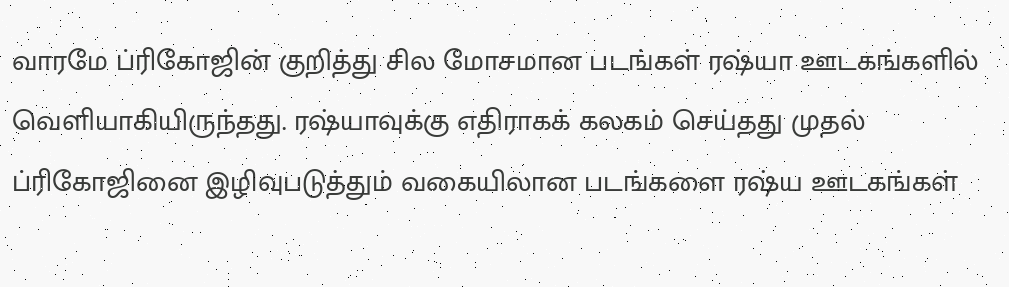வாரமே ப்ரிகோஜின் குறித்து சில மோசமான படங்கள் ரஷ்யா ஊடகங்களில் வெளியாகியிருந்தது. ரஷ்யாவுக்கு எதிராகக் கலகம் செய்தது முதல் ப்ரிகோஜினை இழிவுபடுத்தும் வகையிலான படங்களை ரஷ்ய ஊடகங்கள்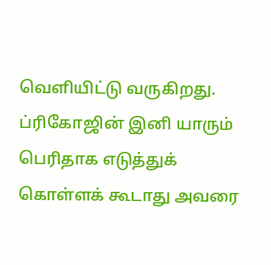வெளியிட்டு வருகிறது. ப்ரிகோஜின் இனி யாரும் பெரிதாக எடுத்துக் கொள்ளக் கூடாது அவரை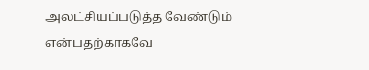அலட்சியப்படுத்த வேண்டும் என்பதற்காகவே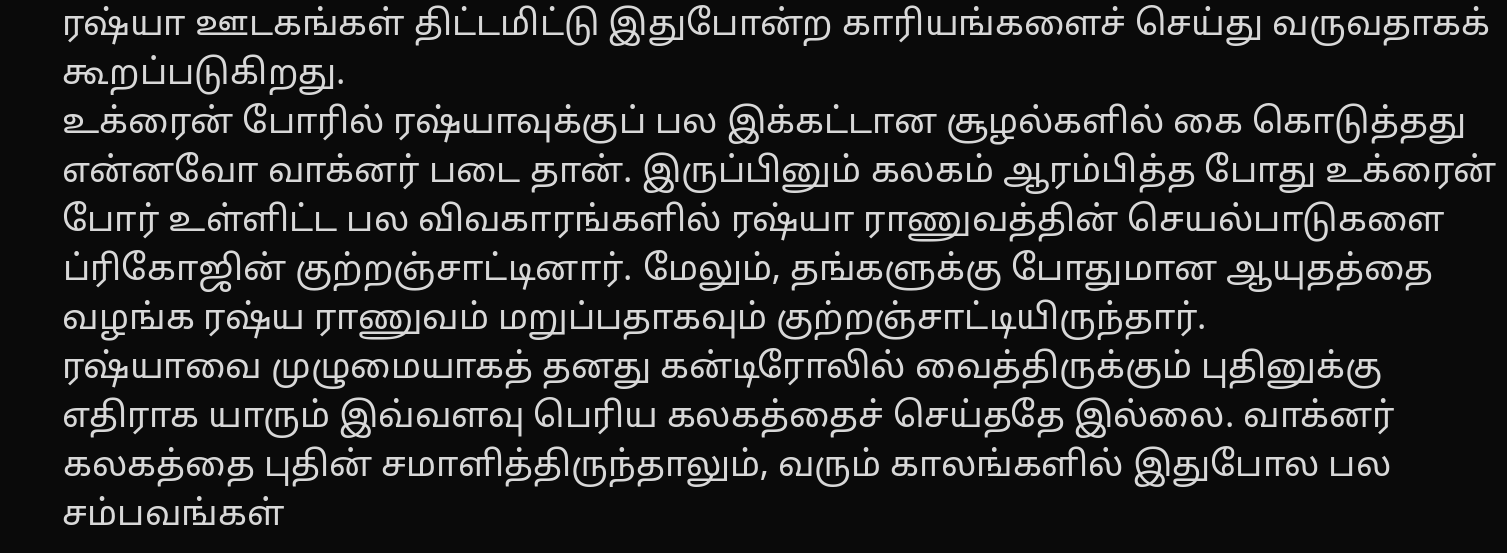ரஷ்யா ஊடகங்கள் திட்டமிட்டு இதுபோன்ற காரியங்களைச் செய்து வருவதாகக் கூறப்படுகிறது.
உக்ரைன் போரில் ரஷ்யாவுக்குப் பல இக்கட்டான சூழல்களில் கை கொடுத்தது என்னவோ வாக்னர் படை தான். இருப்பினும் கலகம் ஆரம்பித்த போது உக்ரைன் போர் உள்ளிட்ட பல விவகாரங்களில் ரஷ்யா ராணுவத்தின் செயல்பாடுகளை ப்ரிகோஜின் குற்றஞ்சாட்டினார். மேலும், தங்களுக்கு போதுமான ஆயுதத்தை வழங்க ரஷ்ய ராணுவம் மறுப்பதாகவும் குற்றஞ்சாட்டியிருந்தார்.
ரஷ்யாவை முழுமையாகத் தனது கன்டிரோலில் வைத்திருக்கும் புதினுக்கு எதிராக யாரும் இவ்வளவு பெரிய கலகத்தைச் செய்ததே இல்லை. வாக்னர் கலகத்தை புதின் சமாளித்திருந்தாலும், வரும் காலங்களில் இதுபோல பல சம்பவங்கள்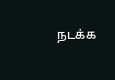நடக்க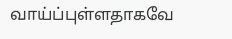வாய்ப்புள்ளதாகவே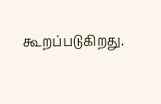கூறப்படுகிறது.